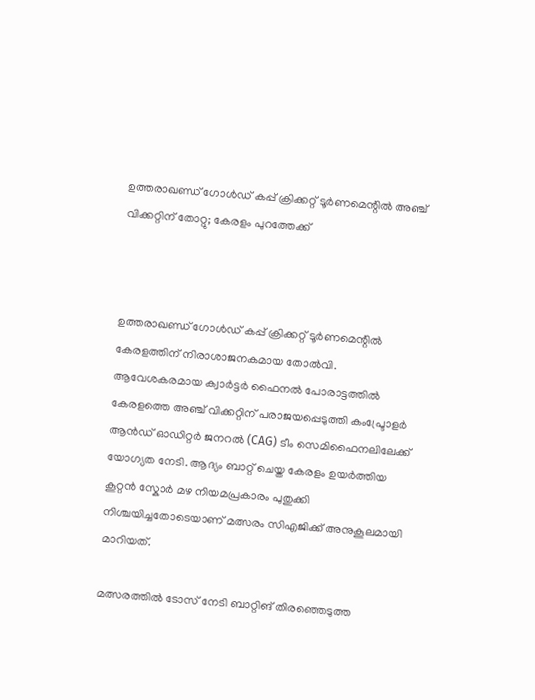ഉത്തരാഖണ്ഡ് ഗോൾഡ് കപ്പ് ക്രിക്കറ്റ് ടൂർണമെന്റിൽ അഞ്ച് വിക്കറ്റിന് തോറ്റു; കേരളം പുറത്തേക്ക്



ഉത്തരാഖണ്ഡ് ഗോൾഡ് കപ്പ് ക്രിക്കറ്റ് ടൂർണമെന്റിൽ കേരളത്തിന് നിരാശാജനകമായ തോൽവി. ആവേശകരമായ ക്വാർട്ടർ ഫൈനൽ പോരാട്ടത്തിൽ കേരളത്തെ അഞ്ച് വിക്കറ്റിന് പരാജയപ്പെടുത്തി കംപ്ട്രോളർ ആൻഡ് ഓഡിറ്റർ ജനറൽ (CAG) ടീം സെമിഫൈനലിലേക്ക് യോഗ്യത നേടി. ആദ്യം ബാറ്റ് ചെയ്ത കേരളം ഉയർത്തിയ കൂറ്റൻ സ്കോർ മഴ നിയമപ്രകാരം പുതുക്കി നിശ്ചയിച്ചതോടെയാണ് മത്സരം സിഎജിക്ക് അനുകൂലമായി മാറിയത്.

മത്സരത്തിൽ ടോസ് നേടി ബാറ്റിങ് തിരഞ്ഞെടുത്ത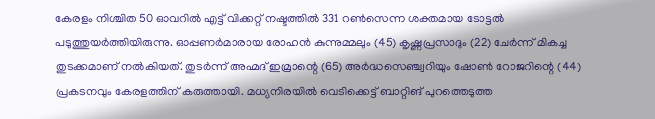കേരളം നിശ്ചിത 50 ഓവറിൽ എട്ട് വിക്കറ്റ് നഷ്ടത്തിൽ 331 റൺസെന്ന ശക്തമായ ടോട്ടൽ പടുത്തുയർത്തിയിരുന്നു. ഓപ്പണർമാരായ രോഹൻ കുന്നുമ്മലും (45) കൃഷ്ണപ്രസാദും (22) ചേർന്ന് മികച്ച തുടക്കമാണ് നൽകിയത്. തുടർന്ന് അഹ്മദ് ഇമ്രാന്റെ (65) അർദ്ധസെഞ്ച്വറിയും ഷോൺ റോജറിന്റെ (44) പ്രകടനവും കേരളത്തിന് കരുത്തായി. മധ്യനിരയിൽ വെടിക്കെട്ട് ബാറ്റിങ് പുറത്തെടുത്ത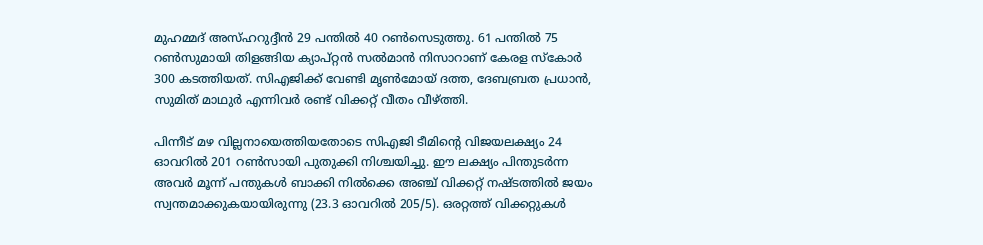മുഹമ്മദ് അസ്ഹറുദ്ദീൻ 29 പന്തിൽ 40 റൺസെടുത്തു. 61 പന്തിൽ 75 റൺസുമായി തിളങ്ങിയ ക്യാപ്റ്റൻ സൽമാൻ നിസാറാണ് കേരള സ്കോർ 300 കടത്തിയത്. സിഎജിക്ക് വേണ്ടി മൃൺമോയ് ദത്ത, ദേബബ്രത പ്രധാൻ, സുമിത് മാഥുർ എന്നിവർ രണ്ട് വിക്കറ്റ് വീതം വീഴ്ത്തി.

പിന്നീട് മഴ വില്ലനായെത്തിയതോടെ സിഎജി ടീമിന്റെ വിജയലക്ഷ്യം 24 ഓവറിൽ 201 റൺസായി പുതുക്കി നിശ്ചയിച്ചു. ഈ ലക്ഷ്യം പിന്തുടർന്ന അവർ മൂന്ന് പന്തുകൾ ബാക്കി നിൽക്കെ അഞ്ച് വിക്കറ്റ് നഷ്ടത്തിൽ ജയം സ്വന്തമാക്കുകയായിരുന്നു (23.3 ഓവറിൽ 205/5). ഒരറ്റത്ത് വിക്കറ്റുകൾ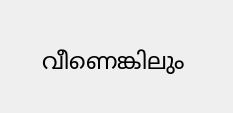വീണെങ്കിലും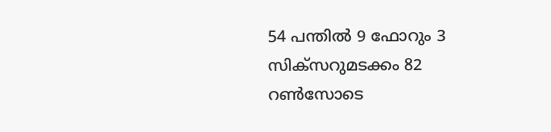54 പന്തിൽ 9 ഫോറും 3 സിക്സറുമടക്കം 82 റൺസോടെ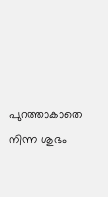പുറത്താകാതെ നിന്ന ശുഭം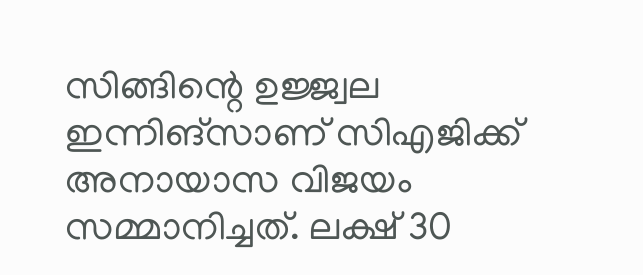സിങ്ങിന്റെ ഉജ്ജ്വല ഇന്നിങ്സാണ് സിഎജിക്ക് അനായാസ വിജയം സമ്മാനിച്ചത്. ലക്ഷ് 30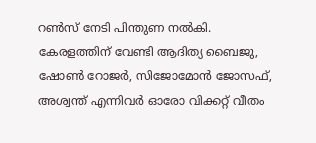റൺസ് നേടി പിന്തുണ നൽകി. കേരളത്തിന് വേണ്ടി ആദിത്യ ബൈജു, ഷോൺ റോജർ, സിജോമോൻ ജോസഫ്, അശ്വന്ത് എന്നിവർ ഓരോ വിക്കറ്റ് വീതം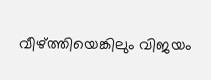വീഴ്ത്തിയെങ്കിലും വിജയം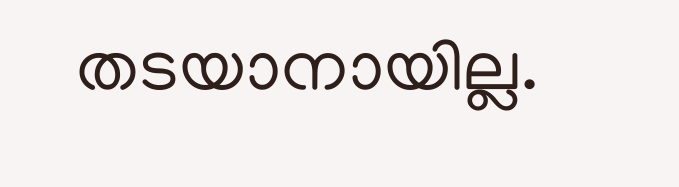തടയാനായില്ല.